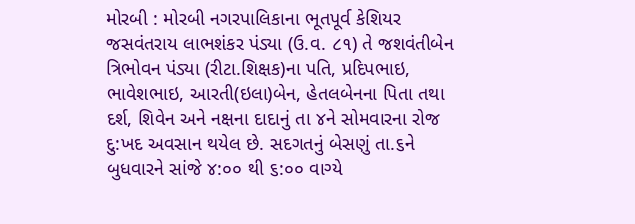મોરબી : મોરબી નગરપાલિકાના ભૂતપૂર્વ કેશિયર જસવંતરાય લાભશંકર પંડ્યા (ઉ.વ. ૮૧) તે જશવંતીબેન ત્રિભોવન પંડ્યા (રીટા.શિક્ષક)ના પતિ, પ્રદિપભાઇ, ભાવેશભાઇ, આરતી(ઇલા)બેન, હેતલબેનના પિતા તથા દર્શ, શિવેન અને નક્ષના દાદાનું તા ૪ને સોમવારના રોજ દુ:ખદ અવસાન થયેલ છે. સદગતનું બેસણું તા.૬ને બુધવારને સાંજે ૪:૦૦ થી ૬:૦૦ વાગ્યે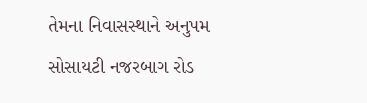તેમના નિવાસસ્થાને અનુપમ સોસાયટી નજરબાગ રોડ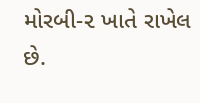મોરબી-૨ ખાતે રાખેલ છે.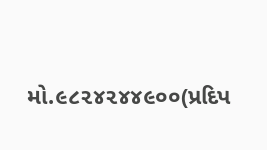મો.૯૮૨૪૨૪૪૯૦૦(પ્રદિપ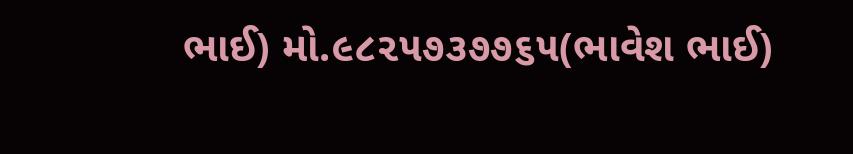ભાઈ) મો.૯૮૨૫૭૩૭૭૬૫(ભાવેશ ભાઈ)